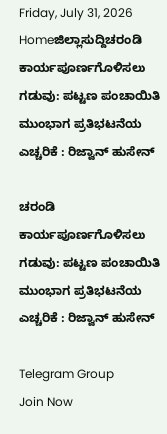Friday, July 31, 2026
Homeಜಿಲ್ಲಾಸುದ್ದಿಚರಂಡಿ ಕಾರ್ಯಪೂರ್ಣಗೊಳಿಸಲು ಗಡುವು: ಪಟ್ಟಣ ಪಂಚಾಯಿತಿ ಮುಂಭಾಗ ಪ್ರತಿಭಟನೆಯ ಎಚ್ಚರಿಕೆ : ರಿಜ್ವಾನ್ ಹುಸೇನ್

ಚರಂಡಿ ಕಾರ್ಯಪೂರ್ಣಗೊಳಿಸಲು ಗಡುವು: ಪಟ್ಟಣ ಪಂಚಾಯಿತಿ ಮುಂಭಾಗ ಪ್ರತಿಭಟನೆಯ ಎಚ್ಚರಿಕೆ : ರಿಜ್ವಾನ್ ಹುಸೇನ್

Telegram Group
Join Now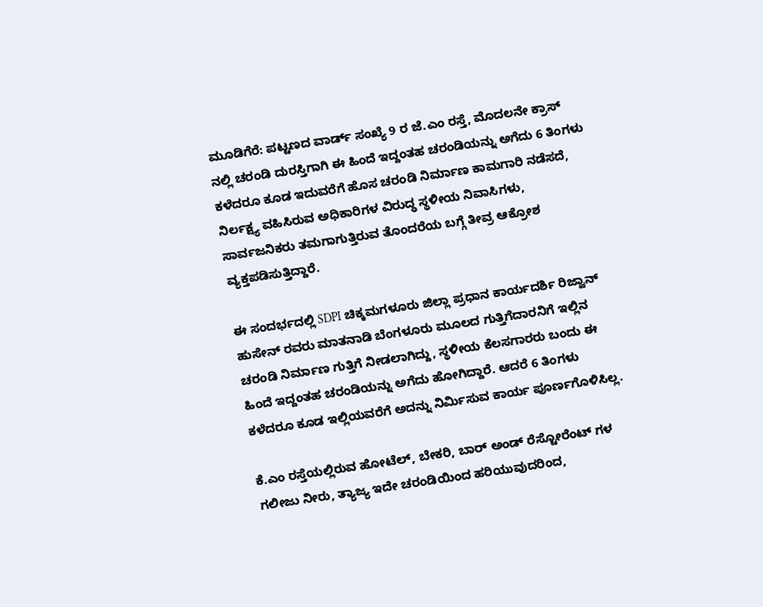ಮೂಡಿಗೆರೆ: ಪಟ್ಟಣದ ವಾರ್ಡ್ ಸಂಖ್ಯೆ 9 ರ ಜೆ.ಎಂ ರಸ್ತೆ, ಮೊದಲನೇ ಕ್ರಾಸ್ ನಲ್ಲಿ ಚರಂಡಿ ದುರಸ್ತಿಗಾಗಿ ಈ ಹಿಂದೆ ಇದ್ದಂತಹ ಚರಂಡಿಯನ್ನು ಅಗೆದು 6 ತಿಂಗಳು ಕಳೆದರೂ ಕೂಡ ಇದುವರೆಗೆ ಹೊಸ ಚರಂಡಿ ನಿರ್ಮಾಣ ಕಾಮಗಾರಿ ನಡೆಸದೆ, ನಿರ್ಲಕ್ಷ್ಯ ವಹಿಸಿರುವ ಅಧಿಕಾರಿಗಳ ವಿರುದ್ಧ ಸ್ಥಳೀಯ ನಿವಾಸಿಗಳು, ಸಾರ್ವಜನಿಕರು ತಮಗಾಗುತ್ತಿರುವ ತೊಂದರೆಯ ಬಗ್ಗೆ ತೀವ್ರ ಆಕ್ರೋಶ ವ್ಯಕ್ತಪಡಿಸುತ್ತಿದ್ದಾರೆ.

ಈ ಸಂದರ್ಭದಲ್ಲಿ SDPI ಚಿಕ್ಕಮಗಳೂರು ಜಿಲ್ಲಾ ಪ್ರಧಾನ ಕಾರ್ಯದರ್ಶಿ ರಿಜ್ವಾನ್ ಹುಸೇನ್ ರವರು ಮಾತನಾಡಿ ಬೆಂಗಳೂರು ಮೂಲದ ಗುತ್ತಿಗೆದಾರನಿಗೆ ಇಲ್ಲಿನ ಚರಂಡಿ ನಿರ್ಮಾಣ ಗುತ್ತಿಗೆ ನೀಡಲಾಗಿದ್ದು, ಸ್ಥಳೀಯ ಕೆಲಸಗಾರರು ಬಂದು ಈ ಹಿಂದೆ ಇದ್ದಂತಹ ಚರಂಡಿಯನ್ನು ಅಗೆದು ಹೋಗಿದ್ದಾರೆ. ಆದರೆ 6 ತಿಂಗಳು ಕಳೆದರೂ ಕೂಡ ಇಲ್ಲಿಯವರೆಗೆ ಅದನ್ನು ನಿರ್ಮಿಸುವ ಕಾರ್ಯ ಪೂರ್ಣಗೊಳಿಸಿಲ್ಲ.

ಕೆ.ಎಂ ರಸ್ತೆಯಲ್ಲಿರುವ ಹೋಟೆಲ್, ಬೇಕರಿ, ಬಾರ್ ಅಂಡ್ ರೆಸ್ಟೋರೆಂಟ್ ಗಳ ಗಲೀಜು ನೀರು, ತ್ಯಾಜ್ಯ ಇದೇ ಚರಂಡಿಯಿಂದ ಹರಿಯುವುದರಿಂದ,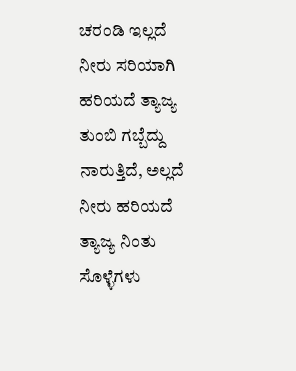ಚರಂಡಿ ಇಲ್ಲದೆ ನೀರು ಸರಿಯಾಗಿ ಹರಿಯದೆ ತ್ಯಾಜ್ಯ ತುಂಬಿ ಗಬ್ಬೆದ್ದು ನಾರುತ್ತಿದೆ, ಅಲ್ಲದೆ ನೀರು ಹರಿಯದೆ ತ್ಯಾಜ್ಯ ನಿಂತು ಸೊಳ್ಳೆಗಳು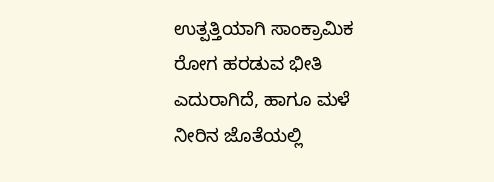ಉತ್ಪತ್ತಿಯಾಗಿ ಸಾಂಕ್ರಾಮಿಕ ರೋಗ ಹರಡುವ ಭೀತಿ ಎದುರಾಗಿದೆ, ಹಾಗೂ ಮಳೆ ನೀರಿನ ಜೊತೆಯಲ್ಲಿ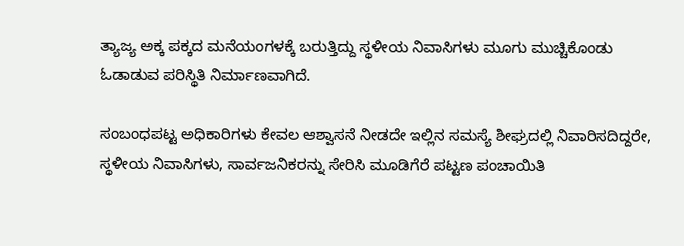ತ್ಯಾಜ್ಯ ಅಕ್ಕ ಪಕ್ಕದ ಮನೆಯಂಗಳಕ್ಕೆ ಬರುತ್ತಿದ್ದು ಸ್ಥಳೀಯ ನಿವಾಸಿಗಳು ಮೂಗು ಮುಚ್ಚಿಕೊಂಡು ಓಡಾಡುವ ಪರಿಸ್ಥಿತಿ ನಿರ್ಮಾಣವಾಗಿದೆ.

ಸಂಬಂಧಪಟ್ಟ ಅಧಿಕಾರಿಗಳು ಕೇವಲ ಆಶ್ವಾಸನೆ ನೀಡದೇ ಇಲ್ಲಿನ ಸಮಸ್ಯೆ ಶೀಘ್ರದಲ್ಲಿ ನಿವಾರಿಸದಿದ್ದರೇ, ಸ್ಥಳೀಯ ನಿವಾಸಿಗಳು, ಸಾರ್ವಜನಿಕರನ್ನು ಸೇರಿಸಿ ಮೂಡಿಗೆರೆ ಪಟ್ಟಣ ಪಂಚಾಯಿತಿ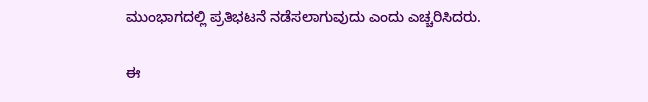ಮುಂಭಾಗದಲ್ಲಿ ಪ್ರತಿಭಟನೆ ನಡೆಸಲಾಗುವುದು ಎಂದು ಎಚ್ಚರಿಸಿದರು.

ಈ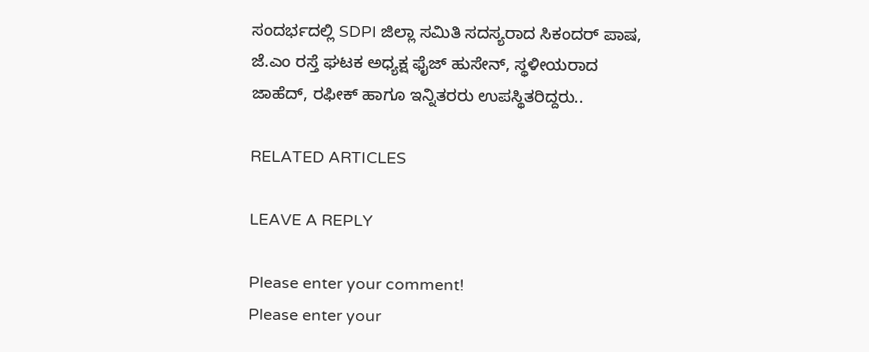ಸಂದರ್ಭದಲ್ಲಿ SDPI ಜಿಲ್ಲಾ ಸಮಿತಿ ಸದಸ್ಯರಾದ ಸಿಕಂದರ್ ಪಾಷ, ಜೆ.ಎಂ ರಸ್ತೆ ಘಟಕ ಅಧ್ಯಕ್ಷ ಫೈಜ್ ಹುಸೇನ್, ಸ್ಥಳೀಯರಾದ ಜಾಹೆದ್, ರಫೀಕ್ ಹಾಗೂ ಇನ್ನಿತರರು ಉಪಸ್ಥಿತರಿದ್ದರು..

RELATED ARTICLES

LEAVE A REPLY

Please enter your comment!
Please enter your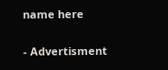name here

- Advertisment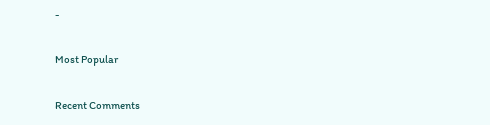-

Most Popular

Recent Comments